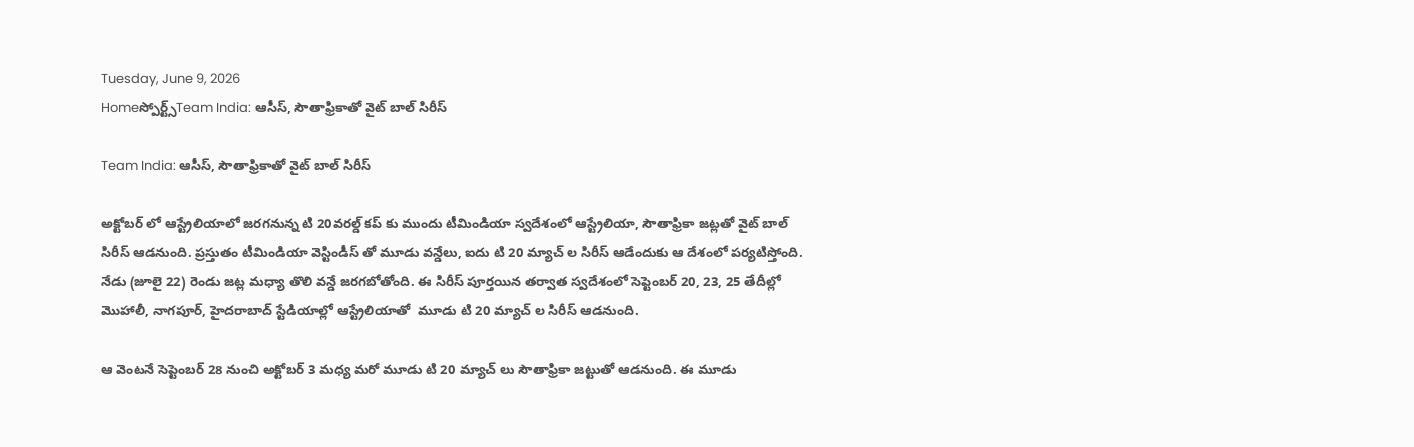Tuesday, June 9, 2026
Homeస్పోర్ట్స్Team India: ఆసీస్, సౌతాఫ్రికాతో వైట్ బాల్ సిరీస్

Team India: ఆసీస్, సౌతాఫ్రికాతో వైట్ బాల్ సిరీస్

అక్టోబర్ లో ఆస్ట్రేలియాలో జరగనున్న టి 20వరల్డ్ కప్ కు ముందు టీమిండియా స్వదేశంలో ఆస్ట్రేలియా, సౌతాఫ్రికా జట్లతో వైట్ బాల్ సిరీస్ ఆడనుంది. ప్రస్తుతం టీమిండియా వెస్టిండీస్ తో మూడు వన్డేలు, ఐదు టి 20 మ్యాచ్ ల సిరీస్ ఆడేందుకు ఆ దేశంలో పర్యటిస్తోంది. నేడు (జూలై 22) రెండు జట్ల మధ్యా తొలి వన్డే జరగబోతోంది. ఈ సిరీస్ పూర్తయిన తర్వాత స్వదేశంలో సెప్టెంబర్ 20, 23, 25 తేదీల్లో మొహాలీ, నాగపూర్, హైదరాబాద్ స్టేడియాల్లో ఆస్ట్రేలియాతో  మూడు టి 20 మ్యాచ్ ల సిరీస్ ఆడనుంది.

ఆ వెంటనే సెప్టెంబర్ 28 నుంచి అక్టోబర్ 3 మధ్య మరో మూడు టి 20 మ్యాచ్ లు సౌతాఫ్రికా జట్టుతో ఆడనుంది. ఈ మూడు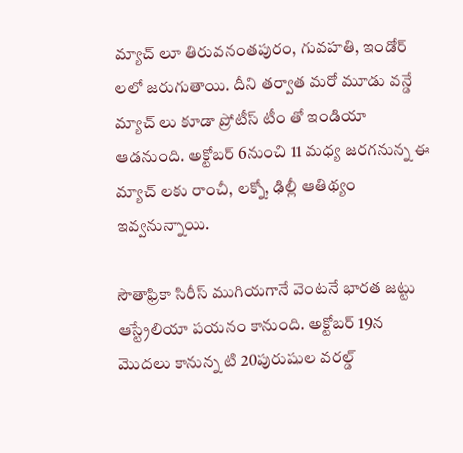మ్యాచ్ లూ తిరువనంతపురం, గువహతి, ఇండోర్ లలో జరుగుతాయి. దీని తర్వాత మరో మూడు వన్డే మ్యాచ్ లు కూడా ప్రోటీస్ టీం తో ఇండియా ఆడనుంది. అక్టోబర్ 6నుంచి 11 మధ్య జరగనున్న ఈ మ్యాచ్ లకు రాంచీ, లక్నో, ఢిల్లీ ఆతిథ్యం ఇవ్వనున్నాయి.

సౌతాఫ్రికా సిరీస్ ముగియగానే వెంటనే భారత జట్టు ఆస్ట్రేలియా పయనం కానుంది. అక్టోబర్ 19న మొదలు కానున్న టి 20పురుషుల వరల్డ్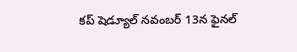కప్ షెడ్యూల్ నవంబర్ 13న ఫైనల్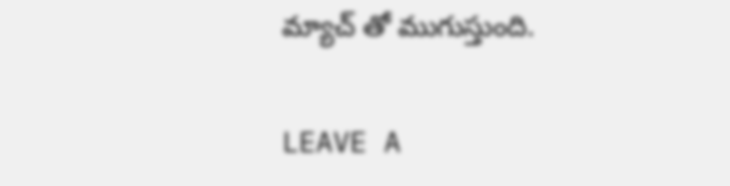మ్యాచ్ తో ముగుస్తుంది.

LEAVE A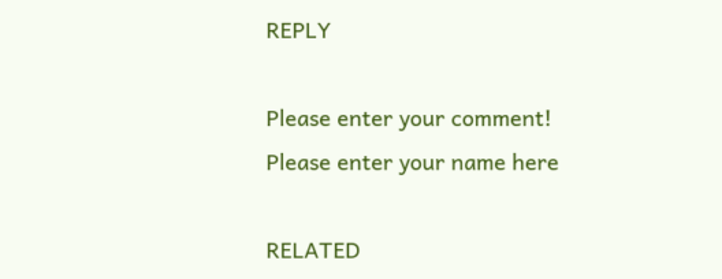REPLY

Please enter your comment!
Please enter your name here

RELATED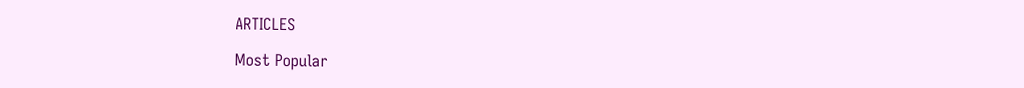ARTICLES

Most Popular